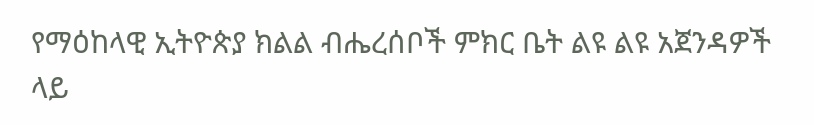የማዕከላዊ ኢትዮጵያ ክልል ብሔረሰቦች ምክር ቤት ልዩ ልዩ አጀንዳዎች ላይ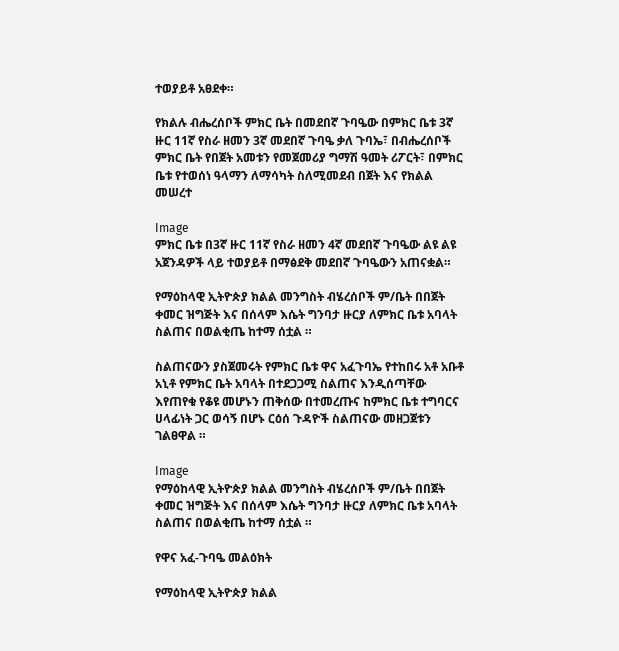ተወያይቶ አፀደቀ።

የክልሉ ብሔረሰቦች ምክር ቤት በመደበኛ ጉባዔው በምክር ቤቱ 3ኛ ዙር 11ኛ የስራ ዘመን 3ኛ መደበኛ ጉባዔ ቃለ ጉባኤ፣ በብሔረሰቦች ምክር ቤት የበጀት አመቱን የመጀመሪያ ግማሽ ዓመት ሪፖርት፣ በምክር ቤቱ የተወሰነ ዓላማን ለማሳካት ስለሚመደብ በጀት እና የክልል መሠረተ

Image
ምክር ቤቱ በ3ኛ ዙር 11ኛ የስራ ዘመን 4ኛ መደበኛ ጉባዔው ልዩ ልዩ አጀንዳዎች ላይ ተወያይቶ በማፅደቅ መደበኛ ጉባዔውን አጠናቋል።

የማዕከላዊ ኢትዮጵያ ክልል መንግስት ብሄረሰቦች ም/ቤት በበጀት ቀመር ዝግጅት እና በሰላም እሴት ግንባታ ዙርያ ለምክር ቤቱ አባላት ስልጠና በወልቂጤ ከተማ ሰቷል ።

ስልጠናውን ያስጀመሩት የምክር ቤቱ ዋና አፈጉባኤ የተከበሩ አቶ አቡቶ አኒቶ የምክር ቤት አባላት በተደጋጋሚ ስልጠና እንዲሰጣቸው እየጠየቁ የቆዩ መሆኑን ጠቅሰው በተመረጡና ከምክር ቤቱ ተግባርና ሀላፊነት ጋር ወሳኝ በሆኑ ርዕሰ ጉዳዮች ስልጠናው መዘጋጀቱን ገልፀዋል ።

Image
የማዕከላዊ ኢትዮጵያ ክልል መንግስት ብሄረሰቦች ም/ቤት በበጀት ቀመር ዝግጅት እና በሰላም እሴት ግንባታ ዙርያ ለምክር ቤቱ አባላት ስልጠና በወልቂጤ ከተማ ሰቷል ።

የዋና አፈ-ጉባዔ መልዕክት

የማዕከላዊ ኢትዮጵያ ክልል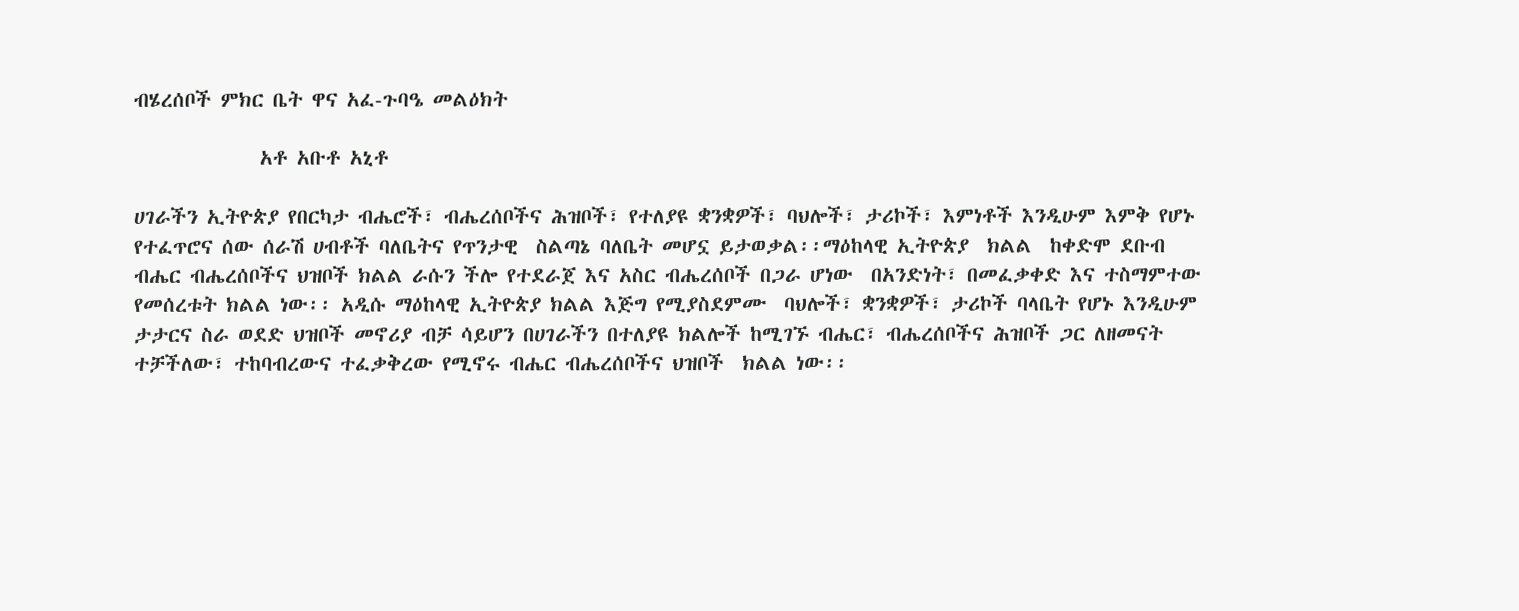ብሄረሰቦች ምክር ቤት ዋና አፈ-ጉባዔ መልዕክት

              አቶ አቡቶ አኒቶ

ሀገራችን ኢትዮጵያ የበርካታ ብሔሮች፣ ብሔረሰቦችና ሕዝቦች፣ የተለያዩ ቋንቋዎች፣ ባህሎች፣ ታሪኮች፣ እምነቶች እንዲሁም እምቅ የሆኑ የተፈጥሮና ሰው ሰራሽ ሀብቶች ባለቤትና የጥንታዊ  ስልጣኔ ባለቤት መሆኗ ይታወቃል፡፡ማዕከላዊ ኢትዮጵያ  ክልል  ከቀድሞ ደቡብ ብሔር ብሔረሰቦችና ህዝቦች ክልል ራሱን ችሎ የተደራጀ እና አስር ብሔረሰቦች በጋራ ሆነው  በአንድነት፣ በመፈቃቀድ እና ተስማምተው የመሰረቱት ክልል ነው፡፡ አዲሱ ማዕከላዊ ኢትዮጵያ ክልል እጅግ የሚያስደምሙ  ባህሎች፣ ቋንቋዎች፣ ታሪኮች ባላቤት የሆኑ እንዲሁም ታታርና ስራ ወደድ ህዝቦች መኖሪያ ብቻ ሳይሆን በሀገራችን በተለያዩ ክልሎች ከሚገኙ ብሔር፣ ብሔረሰቦችና ሕዝቦች ጋር ለዘመናት ተቻችለው፣ ተከባብረውና ተፈቃቅረው የሚኖሩ ብሔር ብሔረሰቦችና ህዝቦች  ክልል ነው፡፡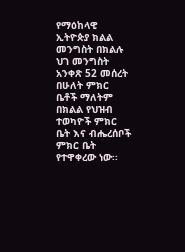የማዕከላዊ ኢትዮጵያ ክልል መንግስት በክልሉ ህገ መንግስት አንቀጽ 52 መሰረት በሁለት ምክር ቤቶች ማለትም በክልል የህዝብ ተወካዮች ምክር ቤት እና ብሔረሰቦች ምክር ቤት የተዋቀረው ነው፡፡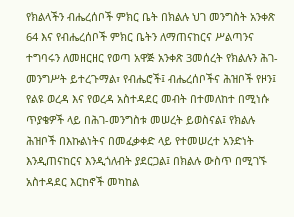የክልላችን ብሔረሰቦች ምክር ቤት በክልሉ ህገ መንግስት አንቀጽ 64 እና የብሔረሰቦች ምክር ቤትን ለማጠናከርና ሥልጣንና ተግባሩን ለመዘርዘር የወጣ አዋጅ አንቀጽ 3መሰረት የክልሉን ሕገ-መንግሥት ይተረጉማል፣ የብሔሮች፤ ብሔረሰቦችና ሕዝቦች የዞን፤ የልዩ ወረዳ እና የወረዳ አስተዳደር መብት በተመለከተ በሚነሱ ጥያቄዎች ላይ በሕገ-መንግስቱ መሠረት ይወስናል፤ የክልሉ ሕዝቦች በእኩልነትና በመፈቃቀድ ላይ የተመሠረተ አንድነት እንዲጠናከርና እንዲጎለብት ያደርጋል፤ በክልሉ ውስጥ በሚገኙ አስተዳደር እርከኖች መካከል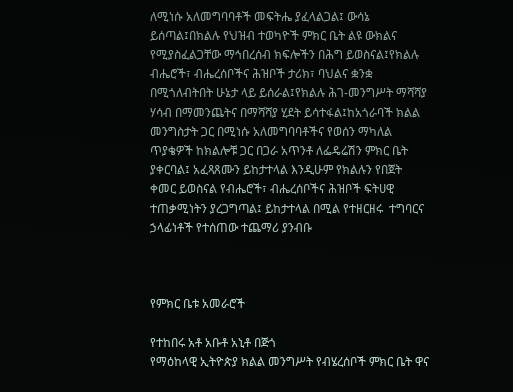ለሚነሱ አለመግባባቶች መፍትሔ ያፈላልጋል፤ ውሳኔ ይሰጣል፤በክልሉ የህዝብ ተወካዮች ምክር ቤት ልዩ ውክልና የሚያስፈልጋቸው ማኅበረሰብ ክፍሎችን በሕግ ይወስናል፤የክልሉ ብሔሮች፣ ብሔረሰቦችና ሕዝቦች ታሪክ፣ ባህልና ቋንቋ በሚጎለብትበት ሁኔታ ላይ ይሰራል፤የክልሉ ሕገ-መንግሥት ማሻሻያ ሃሳብ በማመንጨትና በማሻሻያ ሂደት ይሳተፋል፤ከአጎራባች ክልል መንግስታት ጋር በሚነሱ አለመግባባቶችና የወሰን ማካለል ጥያቄዎች ከክልሎቹ ጋር በጋራ አጥንቶ ለፌዴሬሽን ምክር ቤት ያቀርባል፤ አፈጻጸሙን ይከታተላል እንዲሁም የክልሉን የበጀት ቀመር ይወስናል የብሔሮች፣ ብሔረሰቦችና ሕዝቦች ፍትሀዊ ተጠቃሚነትን ያረጋግጣል፤ ይከታተላል በሚል የተዘርዘሩ  ተግባርና ኃላፊነቶች የተሰጠው ተጨማሪ ያንብቡ



የምክር ቤቱ አመራሮች

የተከበሩ አቶ አቡቶ አኒቶ በጅጎ
የማዕከላዊ ኢትዮጵያ ክልል መንግሥት የብሄረሰቦች ምክር ቤት ዋና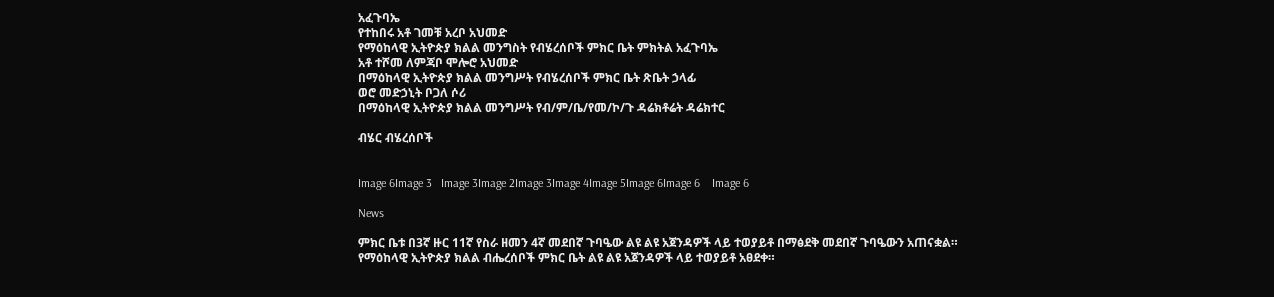አፈጉባኤ
የተከበሩ አቶ ገመቹ አረቦ አህመድ
የማዕከላዊ ኢትዮጵያ ክልል መንግስት የብሄረሰቦች ምክር ቤት ምክትል አፈጉባኤ
አቶ ተሾመ ለምጃቦ ሞሎሮ አህመድ
በማዕከላዊ ኢትዮጵያ ክልል መንግሥት የብሄረሰቦች ምክር ቤት ጽቤት ኃላፊ
ወሮ መድኃኒት ቦጋለ ሶሪ
በማዕከላዊ ኢትዮጵያ ክልል መንግሥት የብ/ም/ቤ/የመ/ኮ/ጉ ዳሬክቶሬት ዳሬክተር

ብሄር ብሄረሰቦች


Image 6Image 3   Image 3Image 2Image 3Image 4Image 5Image 6Image 6    Image 6

News

ምክር ቤቱ በ3ኛ ዙር 11ኛ የስራ ዘመን 4ኛ መደበኛ ጉባዔው ልዩ ልዩ አጀንዳዎች ላይ ተወያይቶ በማፅደቅ መደበኛ ጉባዔውን አጠናቋል።
የማዕከላዊ ኢትዮጵያ ክልል ብሔረሰቦች ምክር ቤት ልዩ ልዩ አጀንዳዎች ላይ ተወያይቶ አፀደቀ።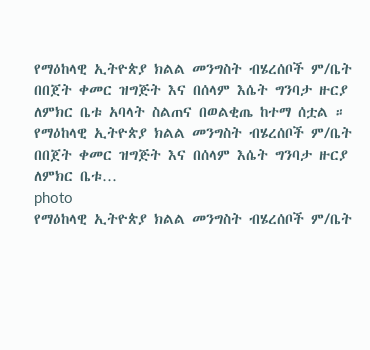የማዕከላዊ ኢትዮጵያ ክልል መንግስት ብሄረሰቦች ም/ቤት በበጀት ቀመር ዝግጅት እና በሰላም እሴት ግንባታ ዙርያ ለምክር ቤቱ አባላት ስልጠና በወልቂጤ ከተማ ሰቷል ።
የማዕከላዊ ኢትዮጵያ ክልል መንግስት ብሄረሰቦች ም/ቤት በበጀት ቀመር ዝግጅት እና በሰላም እሴት ግንባታ ዙርያ ለምክር ቤቱ…
photo
የማዕከላዊ ኢትዮጵያ ክልል መንግስት ብሄረሰቦች ም/ቤት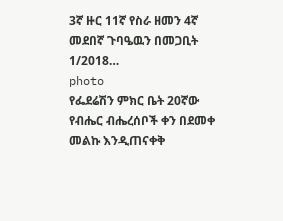3ኛ ዙር 11ኛ የስራ ዘመን 4ኛ መደበኛ ጉባዔዉን በመጋቢት 1/2018…
photo
የፌደሬሽን ምክር ቤት 20ኛው የብሔር ብሔረሰቦች ቀን በደመቀ መልኩ እንዲጠናቀቅ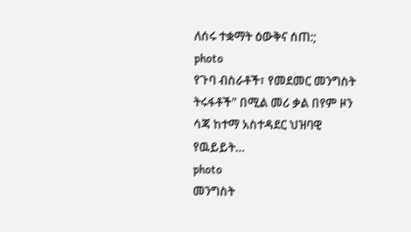ለሰሩ ተቋማት ዕውቅና ሰጠ:;
photo
የጉባ ብስራቶች፣ የመደመር መንግስት ትሩፋቶች" በሚል መሪ ቃል በየም ዞን ሳጃ ከተማ አስተዳደር ህዝባዊ የዉይይት…
photo
መንግስት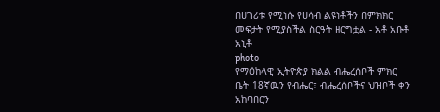በሀገሪቱ የሚነሱ የሀሳብ ልዩነቶችን በምክክር መፍታት የሚያስችል ስርዓት ዘርግቷል - አቶ አቡቶ አኒቶ
photo
የማዕከላዊ ኢትዮጵያ ክልል ብሔረሰቦች ምክር ቤት 18ኛዉን የብሔር፣ ብሔረሰቦችና ህዝቦች ቀን አከባበርን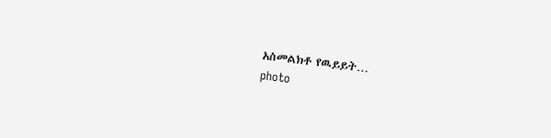አስመልክቶ የዉይይት…
photo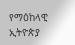የማዕከላዊ ኢትዮጵያ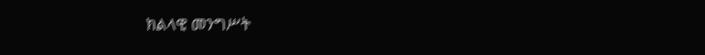ክልላዊ መንግሥት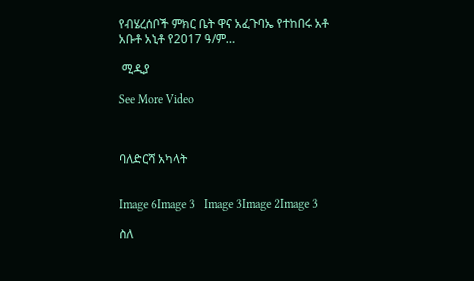የብሄረሰቦች ምክር ቤት ዋና አፈጉባኤ የተከበሩ አቶ አቡቶ አኒቶ የ2017 ዓ/ም…

 ሚዲያ

See More Video



ባለድርሻ አካላት


Image 6Image 3   Image 3Image 2Image 3

ስለ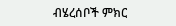ብሄረሰቦች ምክር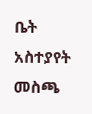ቤት አስተያየት መስጫ